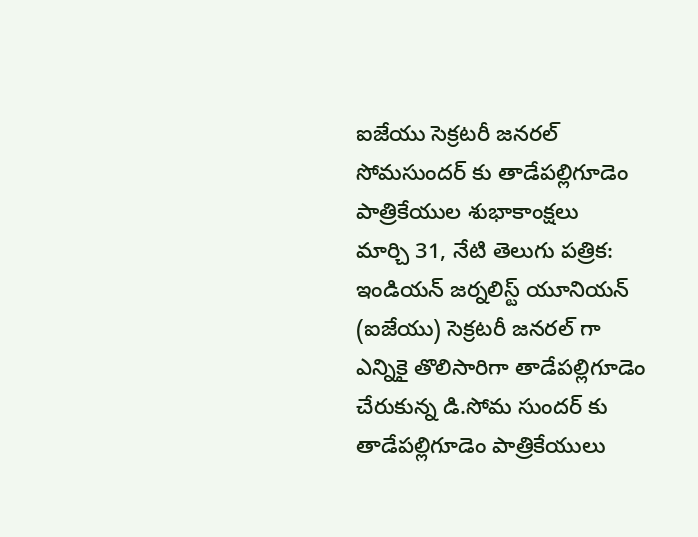ఐజేయు సెక్రటరీ జనరల్ సోమసుందర్ కు తాడేపల్లిగూడెం పాత్రికేయుల శుభాకాంక్షలు
మార్చి 31, నేటి తెలుగు పత్రిక: ఇండియన్ జర్నలిస్ట్ యూనియన్ (ఐజేయు) సెక్రటరీ జనరల్ గా ఎన్నికై తొలిసారిగా తాడేపల్లిగూడెం చేరుకున్న డి.సోమ సుందర్ కు తాడేపల్లిగూడెం పాత్రికేయులు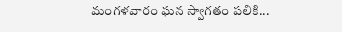మంగళవారం ఘన స్వాగతం పలికి...